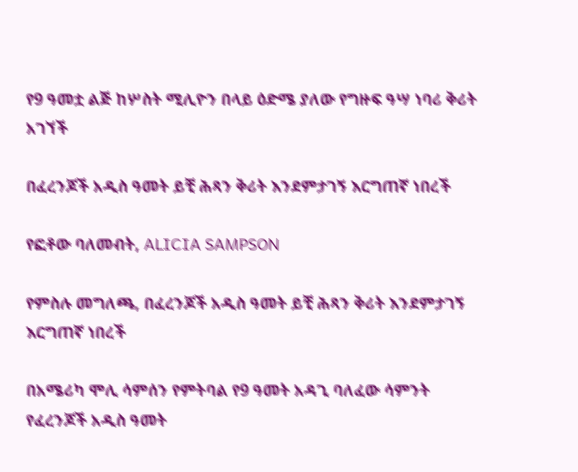የ9 ዓመቷ ልጅ ከሦስት ሚሊዮን በላይ ዕድሜ ያለው የግዙፍ ዓሣ ነባሪ ቅሪት አገኘች

በፈረንጆች አዲስ ዓመት ይቺ ሕጻን ቅሪት እንደምታገኝ እርግጠኛ ነበረች

የፎቶው ባለመብት, ALICIA SAMPSON

የምስሉ መግለጫ, በፈረንጆች አዲስ ዓመት ይቺ ሕጻን ቅሪት እንደምታገኝ እርግጠኛ ነበረች

በአሜሪካ ሞሊ ሳምሰን የምትባል የ9 ዓመት አዳጊ ባለፈው ሳምንት የፈረንጆች አዲስ ዓመት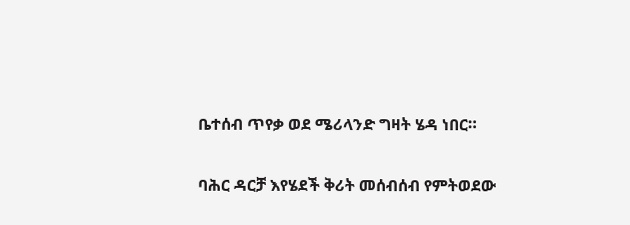ቤተሰብ ጥየቃ ወደ ሜሪላንድ ግዛት ሄዳ ነበር።

ባሕር ዳርቻ እየሄደች ቅሪት መሰብሰብ የምትወደው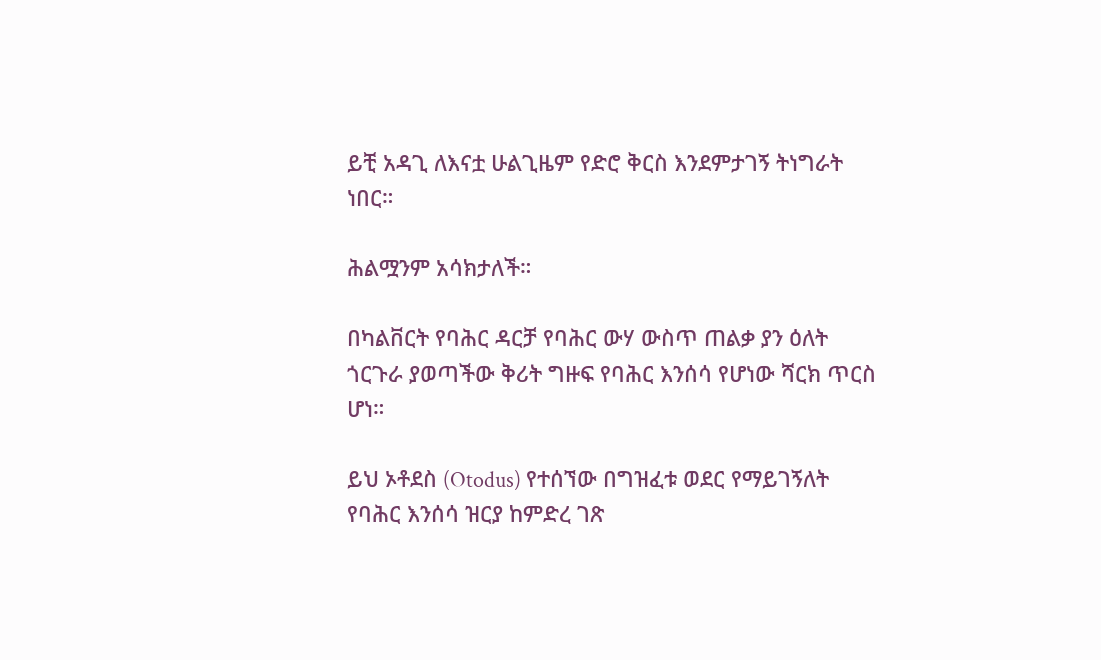ይቺ አዳጊ ለእናቷ ሁልጊዜም የድሮ ቅርስ እንደምታገኝ ትነግራት ነበር።

ሕልሟንም አሳክታለች።

በካልቨርት የባሕር ዳርቻ የባሕር ውሃ ውስጥ ጠልቃ ያን ዕለት ጎርጉራ ያወጣችው ቅሪት ግዙፍ የባሕር እንሰሳ የሆነው ሻርክ ጥርስ ሆነ።

ይህ ኦቶደስ (Otodus) የተሰኘው በግዝፈቱ ወደር የማይገኝለት የባሕር እንሰሳ ዝርያ ከምድረ ገጽ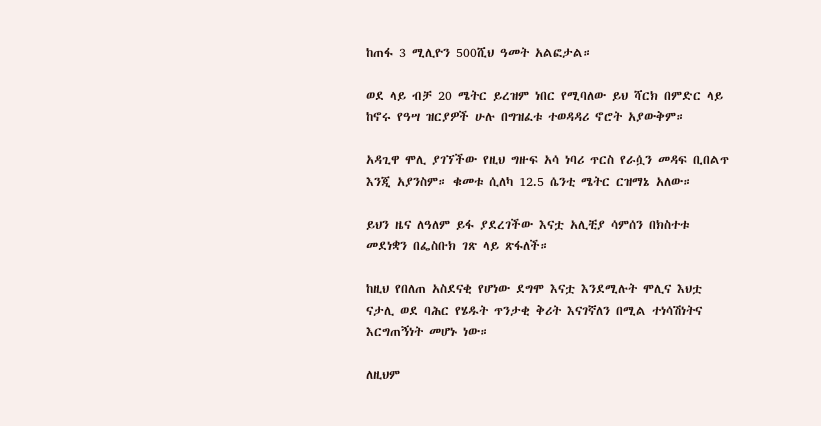ከጠፋ 3 ሚሊዮን 500ሺህ ዓመት አልፎታል።

ወደ ላይ ብቻ 20 ሜትር ይረዝም ነበር የሚባለው ይህ ሻርክ በምድር ላይ ከኖሩ የዓሣ ዝርያዎች ሁሉ በግዝፈቱ ተወዳዳሪ ኖሮት አያውቅም።

አዳጊዋ ሞሊ ያገኘችው የዚህ ግዙፍ አሳ ነባሪ ጥርስ የራሷን መዳፍ ቢበልጥ እንጂ አያንስም። ቁመቱ ሲለካ 12.5 ሴንቲ ሜትር ርዝማኔ አለው።

ይህን ዜና ለዓለም ይፋ ያደረገችው እናቷ አሊቺያ ሳምሰን በክስተቱ መደነቋን በፌስቡክ ገጽ ላይ ጽፋለች።

ከዚህ የበለጠ አስደናቂ የሆነው ደግሞ እናቷ እንደሚሉት ሞሊና እህቷ ናታሊ ወደ ባሕር የሄዱት ጥንታቂ ቅሪት እናገኛለን በሚል ተነሳሽነትና እርግጠኝነት መሆኑ ነው።

ለዚህም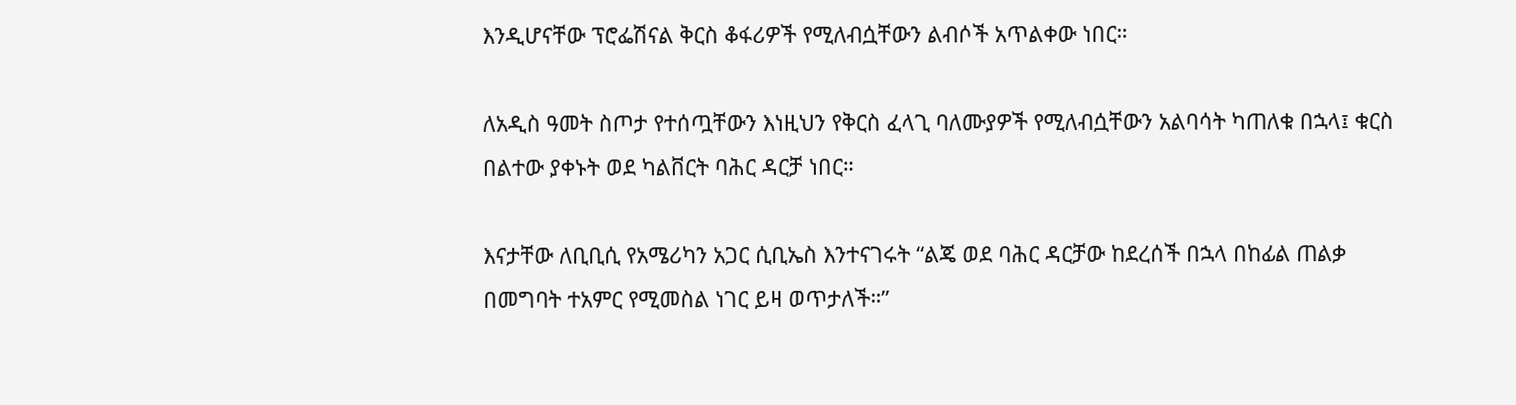እንዲሆናቸው ፕሮፌሽናል ቅርስ ቆፋሪዎች የሚለብሷቸውን ልብሶች አጥልቀው ነበር።

ለአዲስ ዓመት ስጦታ የተሰጧቸውን እነዚህን የቅርስ ፈላጊ ባለሙያዎች የሚለብሷቸውን አልባሳት ካጠለቁ በኋላ፤ ቁርስ በልተው ያቀኑት ወደ ካልቨርት ባሕር ዳርቻ ነበር።

እናታቸው ለቢቢሲ የአሜሪካን አጋር ሲቢኤስ እንተናገሩት “ልጄ ወደ ባሕር ዳርቻው ከደረሰች በኋላ በከፊል ጠልቃ በመግባት ተአምር የሚመስል ነገር ይዛ ወጥታለች።”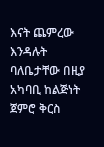እናት ጨምረው እንዳሉት ባለቤታቸው በዚያ አካባቢ ከልጅነት ጀምሮ ቅርስ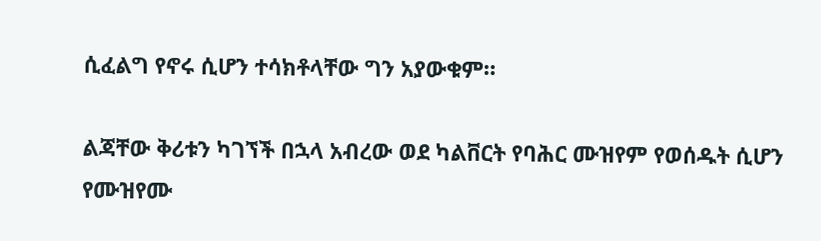ሲፈልግ የኖሩ ሲሆን ተሳክቶላቸው ግን አያውቁም።

ልጃቸው ቅሪቱን ካገኘች በኋላ አብረው ወደ ካልቨርት የባሕር ሙዝየም የወሰዱት ሲሆን የሙዝየሙ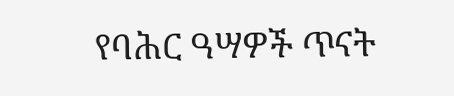የባሕር ዓሣዎች ጥናት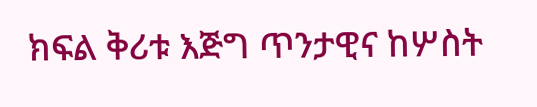ክፍል ቅሪቱ እጅግ ጥንታዊና ከሦስት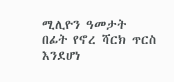ሚሊዮን ዓመታት በፊት የኖረ ሻርክ ጥርስ እንደሆነ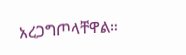አረጋግጦላቸዋል።